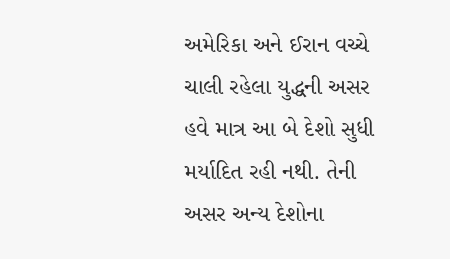અમેરિકા અને ઈરાન વચ્ચે ચાલી રહેલા યુદ્ધની અસર હવે માત્ર આ બે દેશો સુધી મર્યાદિત રહી નથી. તેની અસર અન્ય દેશોના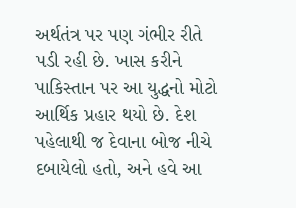અર્થતંત્ર પર પણ ગંભીર રીતે પડી રહી છે. ખાસ કરીને પાકિસ્તાન પર આ યુદ્ધનો મોટો આર્થિક પ્રહાર થયો છે. દેશ પહેલાથી જ દેવાના બોજ નીચે દબાયેલો હતો, અને હવે આ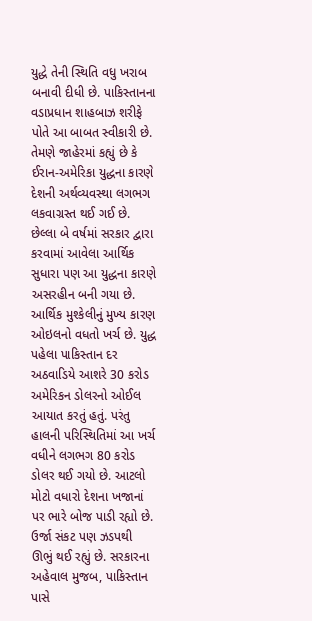યુદ્ધે તેની સ્થિતિ વધુ ખરાબ બનાવી દીધી છે. પાકિસ્તાનના વડાપ્રધાન શાહબાઝ શરીફે પોતે આ બાબત સ્વીકારી છે. તેમણે જાહેરમાં કહ્યું છે કે ઈરાન-અમેરિકા યુદ્ધના કારણે દેશની અર્થવ્યવસ્થા લગભગ લકવાગ્રસ્ત થઈ ગઈ છે. છેલ્લા બે વર્ષમાં સરકાર દ્વારા કરવામાં આવેલા આર્થિક સુધારા પણ આ યુદ્ધના કારણે અસરહીન બની ગયા છે. આર્થિક મુશ્કેલીનું મુખ્ય કારણ ઓઇલનો વધતો ખર્ચ છે. યુદ્ધ પહેલા પાકિસ્તાન દર અઠવાડિયે આશરે 30 કરોડ અમેરિકન ડોલરનો ઓઈલ આયાત કરતું હતું. પરંતુ હાલની પરિસ્થિતિમાં આ ખર્ચ વધીને લગભગ 80 કરોડ ડોલર થઈ ગયો છે. આટલો મોટો વધારો દેશના ખજાનાં પર ભારે બોજ પાડી રહ્યો છે.
ઉર્જા સંકટ પણ ઝડપથી ઊભું થઈ રહ્યું છે. સરકારના અહેવાલ મુજબ, પાકિસ્તાન પાસે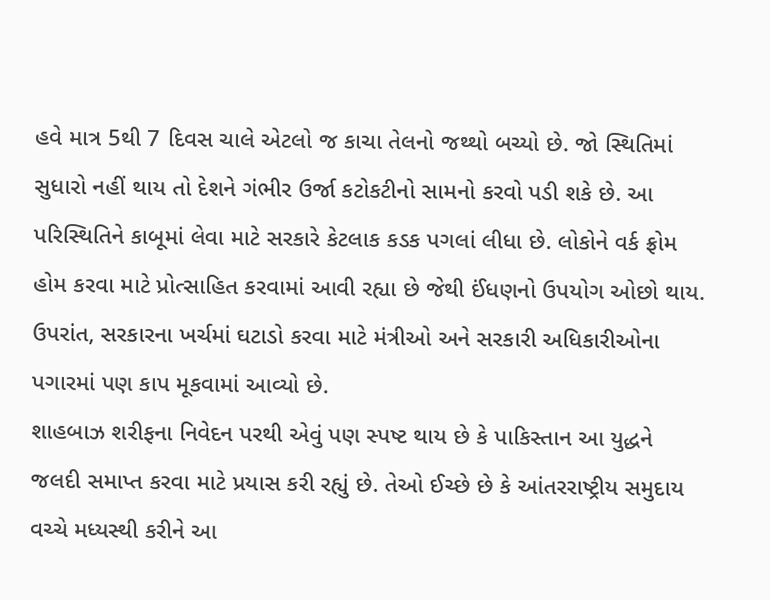હવે માત્ર 5થી 7 દિવસ ચાલે એટલો જ કાચા તેલનો જથ્થો બચ્યો છે. જો સ્થિતિમાં સુધારો નહીં થાય તો દેશને ગંભીર ઉર્જા કટોકટીનો સામનો કરવો પડી શકે છે. આ પરિસ્થિતિને કાબૂમાં લેવા માટે સરકારે કેટલાક કડક પગલાં લીધા છે. લોકોને વર્ક ફ્રોમ હોમ કરવા માટે પ્રોત્સાહિત કરવામાં આવી રહ્યા છે જેથી ઈંધણનો ઉપયોગ ઓછો થાય. ઉપરાંત, સરકારના ખર્ચમાં ઘટાડો કરવા માટે મંત્રીઓ અને સરકારી અધિકારીઓના પગારમાં પણ કાપ મૂકવામાં આવ્યો છે.
શાહબાઝ શરીફના નિવેદન પરથી એવું પણ સ્પષ્ટ થાય છે કે પાકિસ્તાન આ યુદ્ધને જલદી સમાપ્ત કરવા માટે પ્રયાસ કરી રહ્યું છે. તેઓ ઈચ્છે છે કે આંતરરાષ્ટ્રીય સમુદાય વચ્ચે મધ્યસ્થી કરીને આ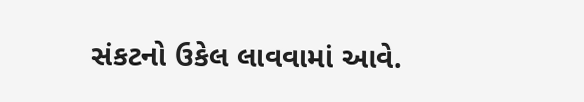સંકટનો ઉકેલ લાવવામાં આવે.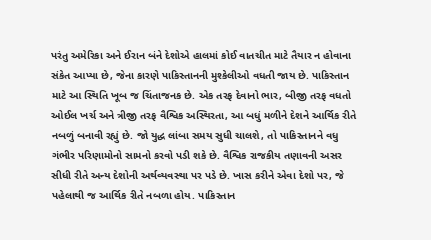પરંતુ અમેરિકા અને ઈરાન બંને દેશોએ હાલમાં કોઈ વાતચીત માટે તૈયાર ન હોવાના સંકેત આપ્યા છે, જેના કારણે પાકિસ્તાનની મુશ્કેલીઓ વધતી જાય છે. પાકિસ્તાન માટે આ સ્થિતિ ખૂબ જ ચિંતાજનક છે. એક તરફ દેવાનો ભાર, બીજી તરફ વધતો ઓઈલ ખર્ચ અને ત્રીજી તરફ વૈશ્વિક અસ્થિરતા, આ બધું મળીને દેશને આર્થિક રીતે નબળું બનાવી રહ્યું છે. જો યુદ્ધ લાંબા સમય સુધી ચાલશે, તો પાકિસ્તાનને વધુ ગંભીર પરિણામોનો સામનો કરવો પડી શકે છે. વૈશ્વિક રાજકીય તણાવની અસર સીધી રીતે અન્ય દેશોની અર્થવ્યવસ્થા પર પડે છે. ખાસ કરીને એવા દેશો પર, જે પહેલાથી જ આર્થિક રીતે નબળા હોય. પાકિસ્તાન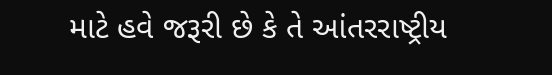માટે હવે જરૂરી છે કે તે આંતરરાષ્ટ્રીય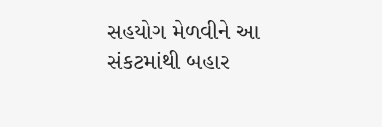સહયોગ મેળવીને આ સંકટમાંથી બહાર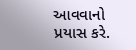આવવાનો પ્રયાસ કરે.